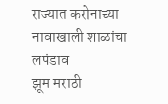राज्यात करोनाच्या नावाखाली शाळांचा लपंडाव
झूम मराठी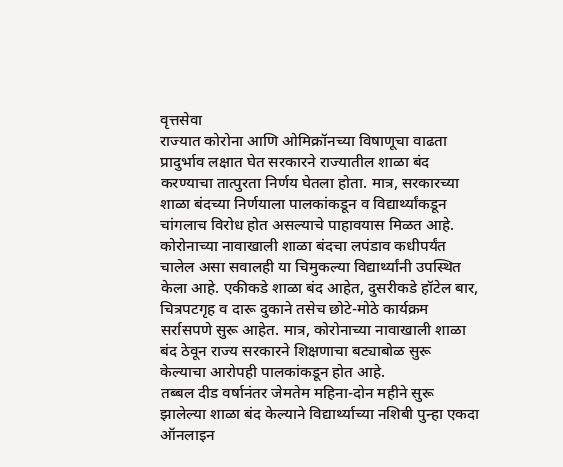वृत्तसेवा
राज्यात कोरोना आणि ओमिक्रॉनच्या विषाणूचा वाढता प्रादुर्भाव लक्षात घेत सरकारने राज्यातील शाळा बंद करण्याचा तात्पुरता निर्णय घेतला होता. मात्र, सरकारच्या शाळा बंदच्या निर्णयाला पालकांकडून व विद्यार्थ्यांकडून चांगलाच विरोध होत असल्याचे पाहावयास मिळत आहे.
कोरोनाच्या नावाखाली शाळा बंदचा लपंडाव कधीपर्यंत चालेल असा सवालही या चिमुकल्या विद्यार्थ्यांनी उपस्थित केला आहे. एकीकडे शाळा बंद आहेत, दुसरीकडे हॉटेल बार, चित्रपटगृह व दारू दुकाने तसेच छोटे-मोठे कार्यक्रम सर्रासपणे सुरू आहेत. मात्र, कोरोनाच्या नावाखाली शाळा बंद ठेवून राज्य सरकारने शिक्षणाचा बट्याबोळ सुरू केल्याचा आरोपही पालकांकडून होत आहे.
तब्बल दीड वर्षानंतर जेमतेम महिना-दोन महीने सुरू झालेल्या शाळा बंद केल्याने विद्यार्थ्याच्या नशिबी पुन्हा एकदा ऑनलाइन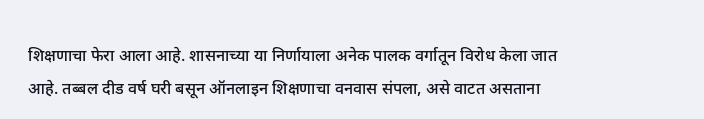शिक्षणाचा फेरा आला आहे. शासनाच्या या निर्णायाला अनेक पालक वर्गातून विरोध केला जात आहे. तब्बल दीड वर्ष घरी बसून ऑनलाइन शिक्षणाचा वनवास संपला, असे वाटत असताना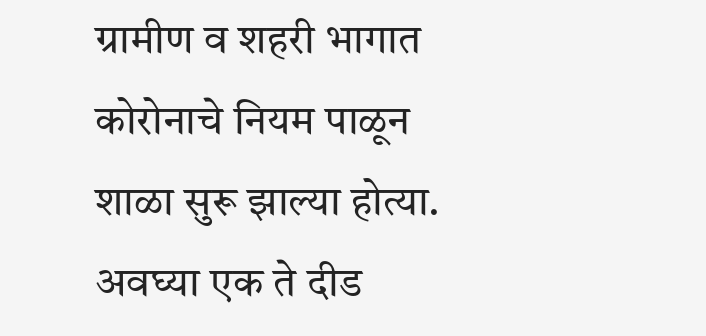ग्रामीण व शहरी भागात कोरोनाचे नियम पाळून शाळा सुरू झाल्या होत्या. अवघ्या एक ते दीड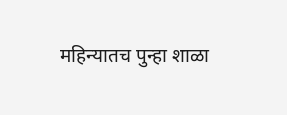महिन्यातच पुन्हा शाळा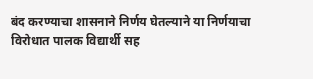बंद करण्याचा शासनाने निर्णय घेतल्याने या निर्णयाचा विरोधात पालक विद्यार्थी सह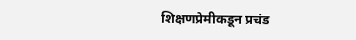शिक्षणप्रेमीकडून प्रचंड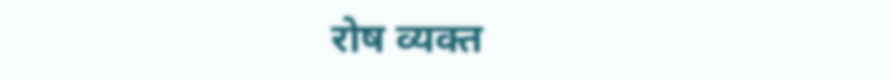रोष व्यक्त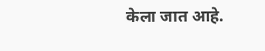केला जात आहे.